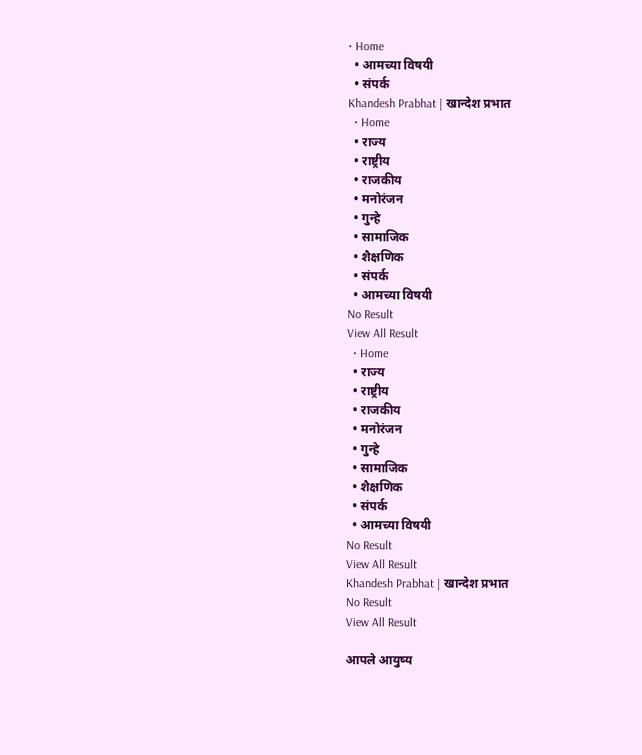• Home
  • आमच्या विषयी
  • संपर्क
Khandesh Prabhat | खान्देश प्रभात
  • Home
  • राज्य
  • राष्ट्रीय
  • राजकीय
  • मनोरंजन
  • गुन्हे
  • सामाजिक
  • शैक्षणिक
  • संपर्क
  • आमच्या विषयी
No Result
View All Result
  • Home
  • राज्य
  • राष्ट्रीय
  • राजकीय
  • मनोरंजन
  • गुन्हे
  • सामाजिक
  • शैक्षणिक
  • संपर्क
  • आमच्या विषयी
No Result
View All Result
Khandesh Prabhat | खान्देश प्रभात
No Result
View All Result

आपले आयुष्य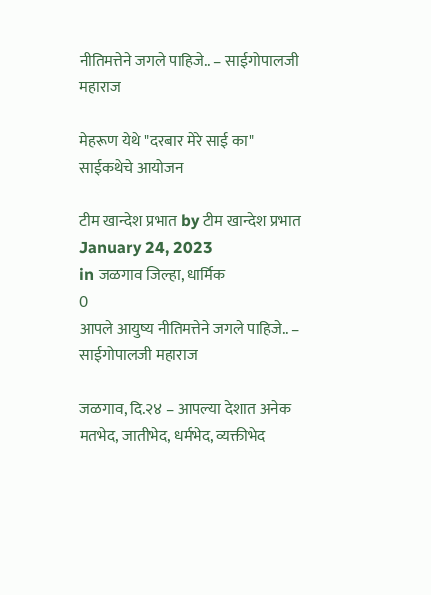नीतिमत्तेने जगले पाहिजे.. – साईगोपालजी महाराज

मेहरूण येथे "दरबार मेरे साई का" साईकथेचे आयोजन

टीम खान्देश प्रभात by टीम खान्देश प्रभात
January 24, 2023
in जळगाव जिल्हा, धार्मिक
0
आपले आयुष्य नीतिमत्तेने जगले पाहिजे.. – साईगोपालजी महाराज

जळगाव, दि.२४ – आपल्या देशात अनेक मतभेद, जातीभेद, धर्मभेद, व्यक्तीभेद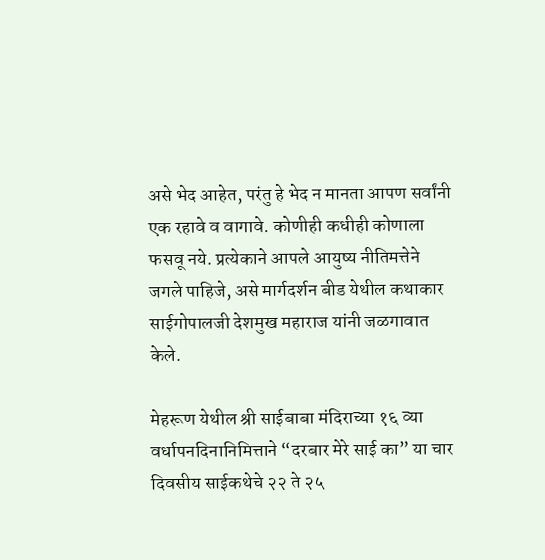असे भेद आहेत, परंतु हे भेद न मानता आपण सर्वांनी एक रहावे व वागावे. कोणीही कधीही कोणाला फसवू नये. प्रत्येकाने आपले आयुष्य नीतिमत्तेने जगले पाहिजे, असे मार्गदर्शन बीड येथील कथाकार साईगोपालजी देशमुख महाराज यांनी जळगावात केले.

मेहरूण येथील श्री साईबाबा मंदिराच्या १६ व्या वर्धापनदिनानिमित्ताने “दरबार मेरे साई का” या चार दिवसीय साईकथेचे २२ ते २५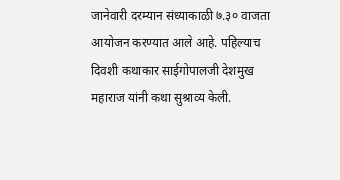जानेवारी दरम्यान संध्याकाळी ७.३० वाजता आयोजन करण्यात आले आहे. पहिल्याच दिवशी कथाकार साईगोपालजी देशमुख महाराज यांनी कथा सुश्राव्य केली.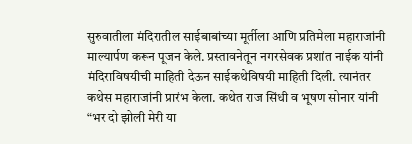सुरुवातीला मंदिरातील साईबाबांच्या मूर्तीला आणि प्रतिमेला महाराजांनी माल्यार्पण करून पूजन केले. प्रस्तावनेतून नगरसेवक प्रशांत नाईक यांनी मंदिराविषयीची माहिती देऊन साईकथेविषयी माहिती दिली. त्यानंतर कथेस महाराजांनी प्रारंभ केला. कथेत राज सिंधी व भूषण सोनार यांनी “भर दो झोली मेरी या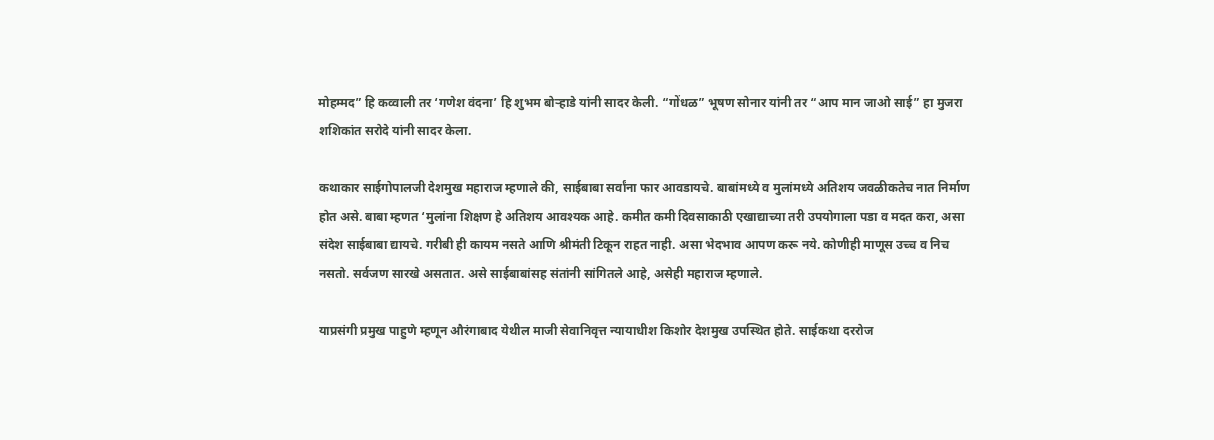मोहम्मद” हि कव्वाली तर ‘गणेश वंदना’ हि शुभम बोऱ्हाडे यांनी सादर केली. “गोंधळ” भूषण सोनार यांनी तर “आप मान जाओ साई” हा मुजरा शशिकांत सरोदे यांनी सादर केला.

कथाकार साईगोपालजी देशमुख महाराज म्हणाले की, साईबाबा सर्वांना फार आवडायचे. बाबांमध्ये व मुलांमध्ये अतिशय जवळीकतेच नात निर्माण होत असे. बाबा म्हणत ‘मुलांना शिक्षण हे अतिशय आवश्यक आहे. कमीत कमी दिवसाकाठी एखाद्याच्या तरी उपयोगाला पडा व मदत करा, असा संदेश साईबाबा द्यायचे. गरीबी ही कायम नसते आणि श्रीमंती टिकून राहत नाही. असा भेदभाव आपण करू नये. कोणीही माणूस उच्च व निच नसतो. सर्वजण सारखे असतात. असे साईबाबांसह संतांनी सांगितले आहे, असेही महाराज म्हणाले.

याप्रसंगी प्रमुख पाहुणे म्हणून औरंगाबाद येथील माजी सेवानिवृत्त न्यायाधीश किशोर देशमुख उपस्थित होते. साईकथा दररोज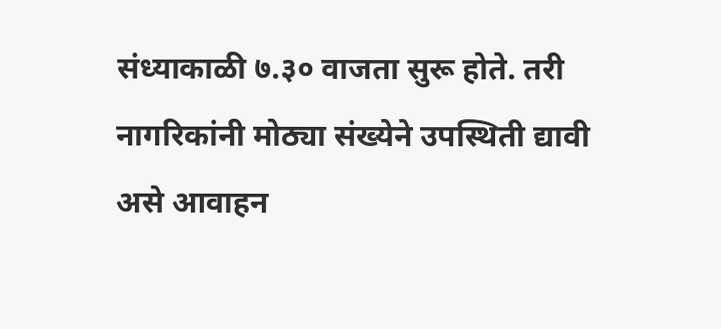संध्याकाळी ७.३० वाजता सुरू होते. तरी नागरिकांनी मोठ्या संख्येने उपस्थिती द्यावी असे आवाहन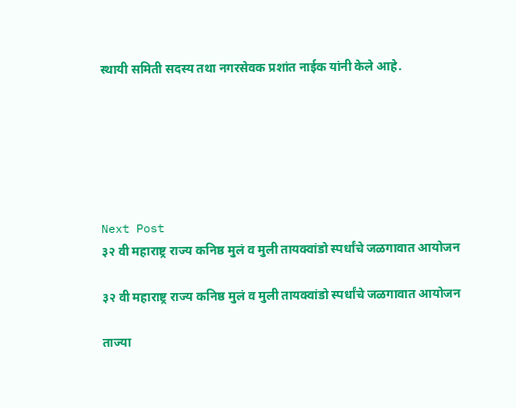स्थायी समिती सदस्य तथा नगरसेवक प्रशांत नाईक यांनी केले आहे.






Next Post
३२ वी महाराष्ट्र राज्य कनिष्ठ मुलं व मुली तायक्वांडो स्पर्धांचे जळगावात आयोजन

३२ वी महाराष्ट्र राज्य कनिष्ठ मुलं व मुली तायक्वांडो स्पर्धांचे जळगावात आयोजन

ताज्या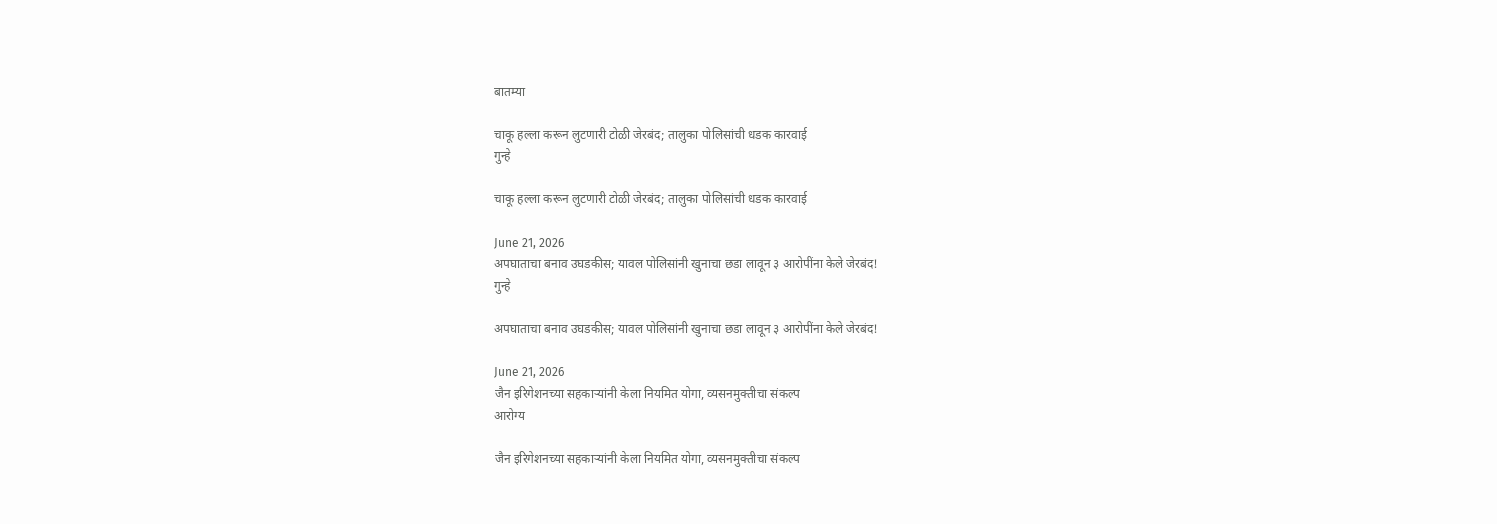बातम्या

चाकू हल्ला करून लुटणारी टोळी जेरबंद; तालुका पोलिसांची धडक कारवाई
गुन्हे

चाकू हल्ला करून लुटणारी टोळी जेरबंद; तालुका पोलिसांची धडक कारवाई

June 21, 2026
अपघाताचा बनाव उघडकीस; यावल पोलिसांनी खुनाचा छडा लावून ३ आरोपींना केले जेरबंद!
गुन्हे

अपघाताचा बनाव उघडकीस; यावल पोलिसांनी खुनाचा छडा लावून ३ आरोपींना केले जेरबंद!

June 21, 2026
जैन इरिगेशनच्या सहकाऱ्यांनी केला नियमित योगा, व्यसनमुक्तीचा संकल्प
आरोग्य

जैन इरिगेशनच्या सहकाऱ्यांनी केला नियमित योगा, व्यसनमुक्तीचा संकल्प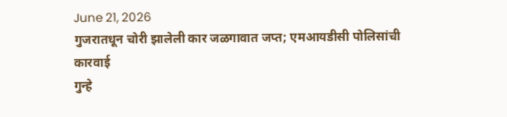June 21, 2026
गुजरातधून चोरी झालेली कार जळगावात जप्त; एमआयडीसी पोलिसांची कारवाई
गुन्हे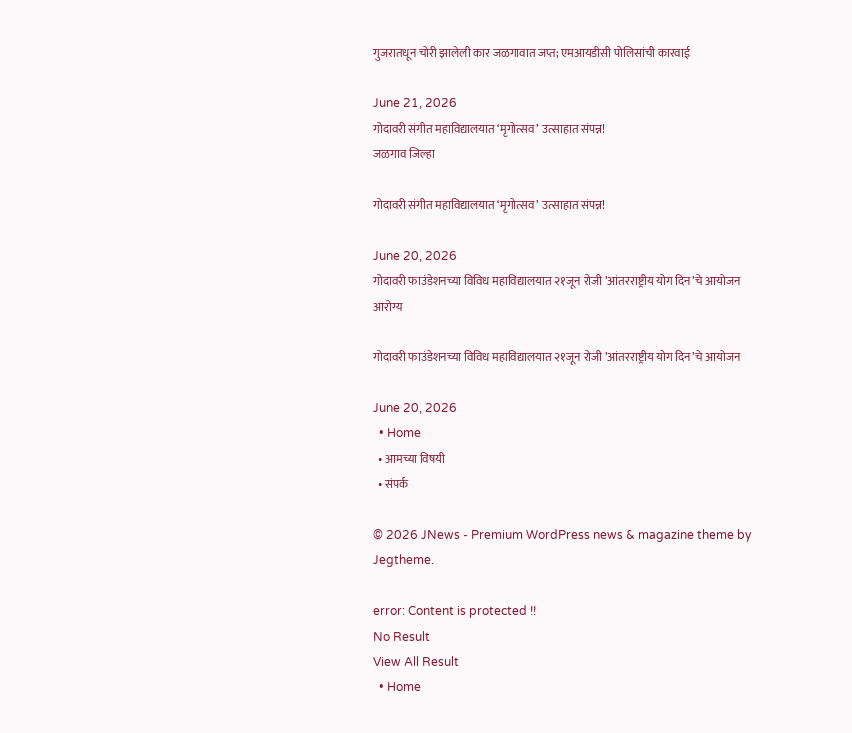गुजरातधून चोरी झालेली कार जळगावात जप्त; एमआयडीसी पोलिसांची कारवाई

June 21, 2026
गोदावरी संगीत महाविद्यालयात ‘मृगोत्सव’ उत्साहात संपन्न!
जळगाव जिल्हा

गोदावरी संगीत महाविद्यालयात ‘मृगोत्सव’ उत्साहात संपन्न!

June 20, 2026
गोदावरी फाउंडेशनच्या विविध महाविद्यालयात २१जून रोजी ’आंतरराष्ट्रीय योग दिन’चे आयोजन
आरोग्य

गोदावरी फाउंडेशनच्या विविध महाविद्यालयात २१जून रोजी ’आंतरराष्ट्रीय योग दिन’चे आयोजन

June 20, 2026
  • Home
  • आमच्या विषयी
  • संपर्क

© 2026 JNews - Premium WordPress news & magazine theme by Jegtheme.

error: Content is protected !!
No Result
View All Result
  • Home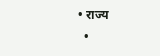• राज्य
  •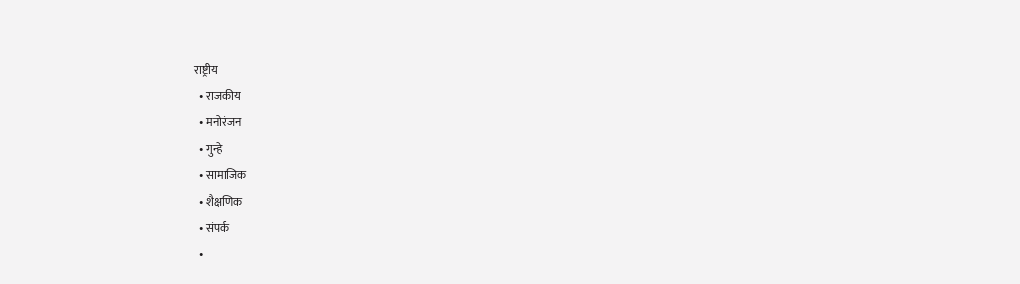राष्ट्रीय
  • राजकीय
  • मनोरंजन
  • गुन्हे
  • सामाजिक
  • शैक्षणिक
  • संपर्क
  •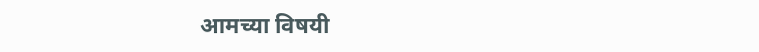आमच्या विषयी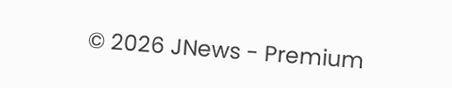© 2026 JNews - Premium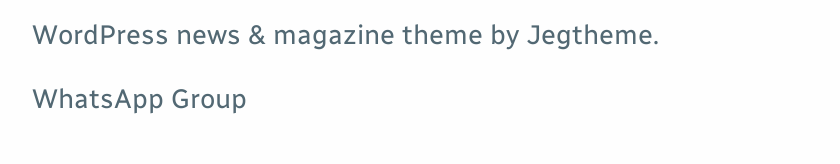WordPress news & magazine theme by Jegtheme.

WhatsApp Group